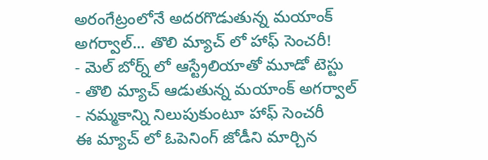అరంగేట్రంలోనే అదరగొడుతున్న మయాంక్ అగర్వాల్... తొలి మ్యాచ్ లో హాఫ్ సెంచరీ!
- మెల్ బోర్న్ లో ఆస్ట్రేలియాతో మూడో టెస్టు
- తొలి మ్యాచ్ ఆడుతున్న మయాంక్ అగర్వాల్
- నమ్మకాన్ని నిలుపుకుంటూ హాఫ్ సెంచరీ
ఈ మ్యాచ్ లో ఓపెనింగ్ జోడీని మార్చిన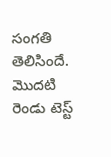సంగతి తెలిసిందే. మొదటి రెండు టెస్ట్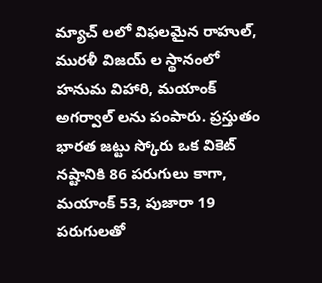మ్యాచ్ లలో విఫలమైన రాహుల్, మురళీ విజయ్ ల స్థానంలో హనుమ విహారి, మయాంక్ అగర్వాల్ లను పంపారు. ప్రస్తుతం భారత జట్టు స్కోరు ఒక వికెట్ నష్టానికి 86 పరుగులు కాగా, మయాంక్ 53, పుజారా 19 పరుగులతో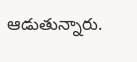ఆడుతున్నారు.